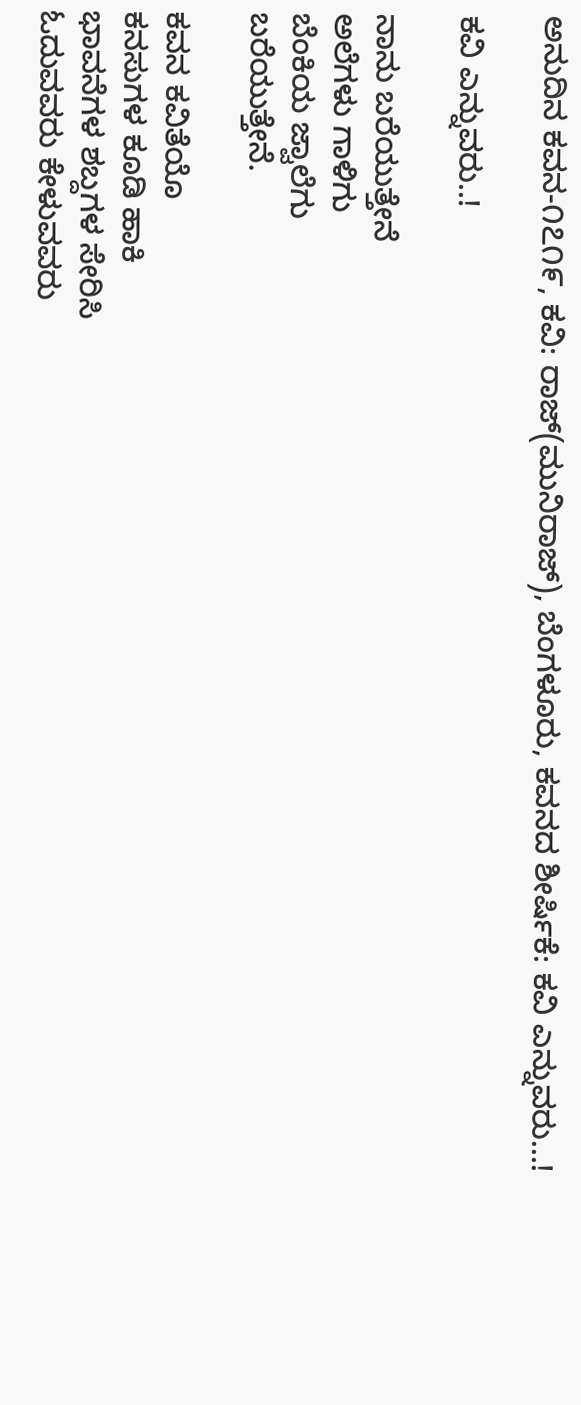ಅನುದಿನ ಕವನ-೧೭೧೯, ಕವಿ: ರಾಜ್(ಮುನಿರಾಜ್), ಬೆಂಗಳೂರು, ಕವನದ ಶೀರ್ಷಿಕೆ: ಕವಿ ಎನ್ನುವರು…!

ಕವಿ ಎನ್ನುವರು..!

ನಾನು ಬರೆಯುತ್ತೇನೆ
ಅಲೆಗಳು ಗಾಳಿಗು
ಬೆಂಕಿಯ ಜ್ವಾಲೆಗು
ಬರೆಯುತ್ತೇನೆ.

ಕವನ ಕವಿತೆಯೊ
ಕನಸುಗಳ ಕೂಡಿ ಹಾಕಿ
ಭಾವನೆಗಳ ಶಬ್ದಗಳ ಸೇರಿಸಿ
ಓದುವವರು ಕೇಳುವವರು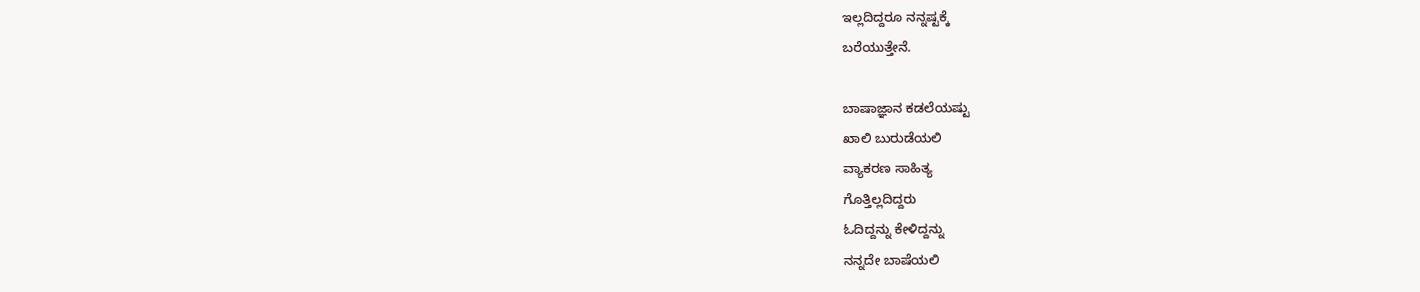ಇಲ್ಲದಿದ್ದರೂ ನನ್ನಷ್ಟಕ್ಕೆ
ಬರೆಯುತ್ತೇನೆ.

ಬಾಷಾಜ್ಞಾನ ಕಡಲೆಯಷ್ಟು
ಖಾಲಿ ಬುರುಡೆಯಲಿ
ವ್ಯಾಕರಣ ಸಾಹಿತ್ಯ
ಗೊತ್ತಿಲ್ಲದಿದ್ದರು
ಓದಿದ್ದನ್ನು ಕೇಳಿದ್ದನ್ನು
ನನ್ನದೇ ಬಾಷೆಯಲಿ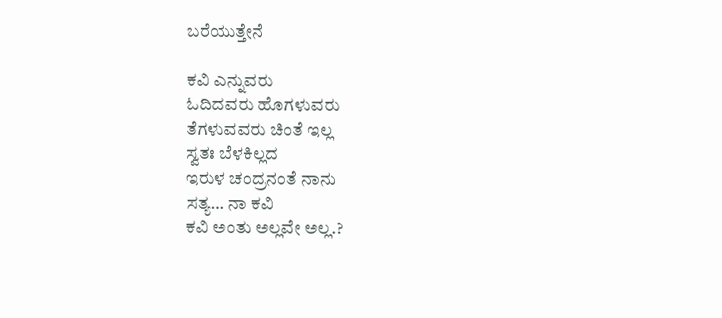ಬರೆಯುತ್ತೇನೆ

ಕವಿ ಎನ್ನುವರು
ಓದಿದವರು ಹೊಗಳುವರು
ತೆಗಳುವವರು ಚಿಂತೆ ಇಲ್ಲ
ಸ್ವತಃ ಬೆಳಕಿಲ್ಲದ
ಇರುಳ ಚಂದ್ರನಂತೆ ನಾನು
ಸತ್ಯ… ನಾ ಕವಿ
ಕವಿ ಅಂತು ಅಲ್ಲವೇ ಅಲ್ಲ.?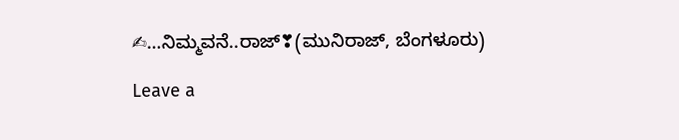✍…ನಿಮ್ಮವನೆ..ರಾಜ್❣(ಮುನಿರಾಜ್, ಬೆಂಗಳೂರು)

Leave a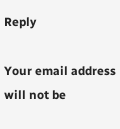Reply

Your email address will not be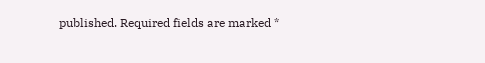published. Required fields are marked *